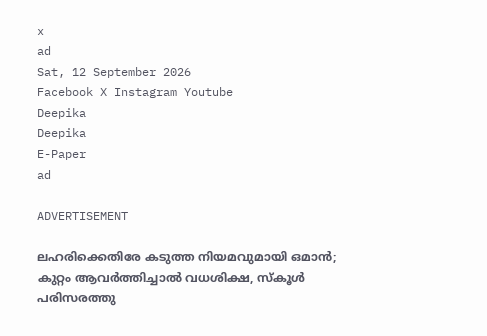x
ad
Sat, 12 September 2026
Facebook X Instagram Youtube
Deepika
Deepika
E-Paper
ad

ADVERTISEMENT

ലഹരിക്കെതിരേ കടുത്ത നിയമവുമായി ഒമാൻ; കുറ്റം ആവർത്തിച്ചാൽ വധശിക്ഷ, സ്കൂൾ പരിസരത്തു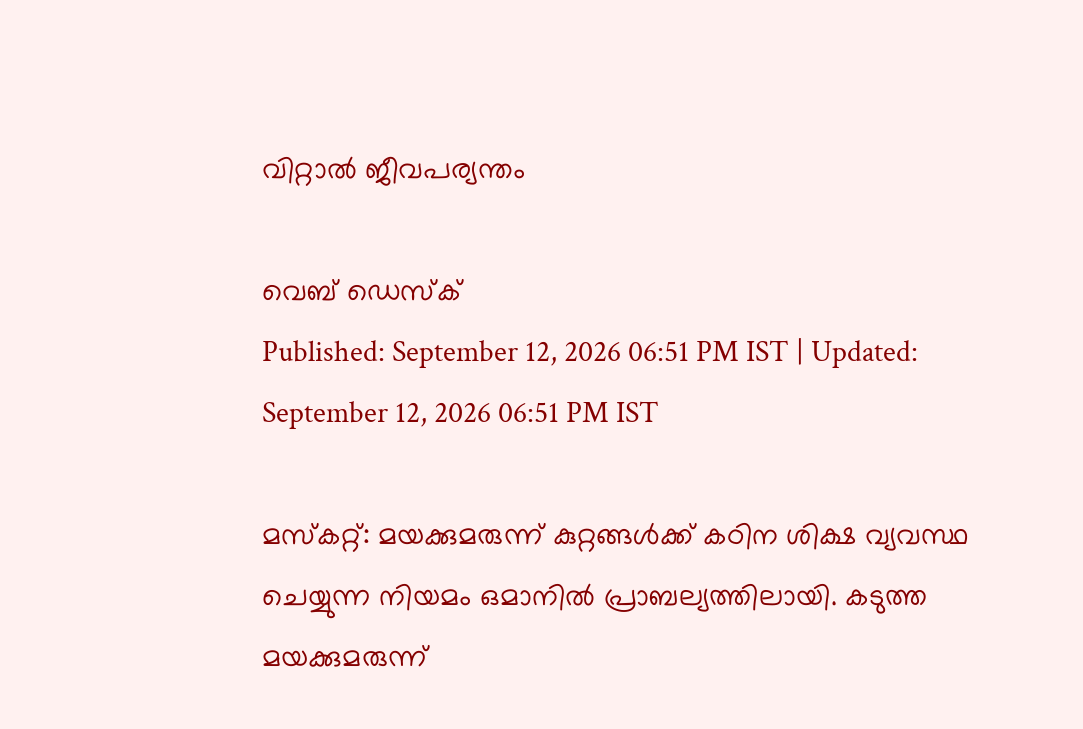വിറ്റാൽ ജീവപര്യന്തം

വെബ് ഡെസ്ക്
Published: September 12, 2026 06:51 PM IST | Updated: September 12, 2026 06:51 PM IST

മസ്കറ്റ്: മയക്കുമരുന്ന് കുറ്റങ്ങൾക്ക് കഠിന ശിക്ഷ വ്യവസ്ഥ ചെയ്യുന്ന നിയമം ഒമാനിൽ പ്രാബല്യത്തിലായി. കടുത്ത മയക്കുമരുന്ന്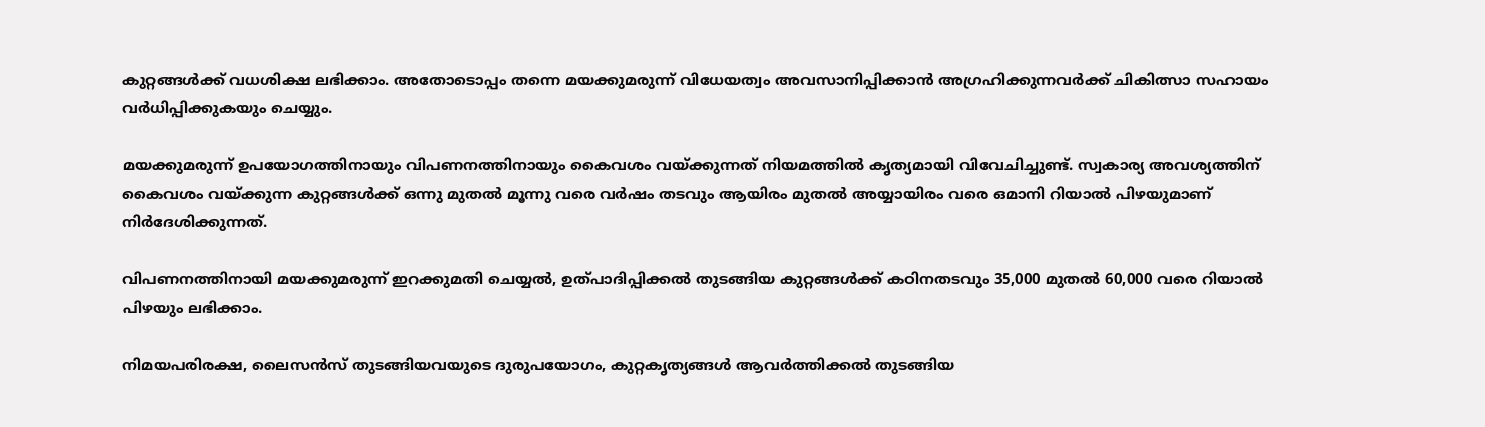കുറ്റങ്ങൾക്ക് വധശിക്ഷ ലഭിക്കാം. അതോടൊപ്പം തന്നെ മയക്കുമരുന്ന് വിധേയത്വം അവസാനിപ്പിക്കാൻ അഗ്രഹിക്കുന്നവർക്ക് ചികിത്സാ സഹായം വർധിപ്പിക്കുകയും ചെയ്യും.

മയക്കുമരുന്ന് ഉപയോഗത്തിനായും വിപണനത്തിനായും കൈവശം വയ്ക്കുന്നത് നിയമത്തിൽ കൃത്യമായി വിവേചിച്ചുണ്ട്. സ്വകാര്യ അവശ്യത്തിന് കൈവശം വയ്ക്കുന്ന കുറ്റങ്ങൾക്ക് ഒന്നു മുതൽ മൂന്നു വരെ വർഷം തടവും ആയിരം മുതൽ അയ്യായിരം വരെ ഒമാനി റിയാൽ പിഴയുമാണ് നിർദേശിക്കുന്നത്.

വിപണനത്തിനായി മയക്കുമരുന്ന് ഇറക്കുമതി ചെയ്യൽ, ഉത്പാദിപ്പിക്കൽ തുടങ്ങിയ കുറ്റങ്ങൾക്ക് കഠിനതടവും 35,000 മുതൽ 60,000 വരെ റിയാൽ പിഴയും ലഭിക്കാം.

നിമയപരിരക്ഷ, ലൈസൻസ് തുടങ്ങിയവയുടെ ദുരുപയോഗം, കുറ്റകൃത്യങ്ങൾ ആവർത്തിക്കൽ തുടങ്ങിയ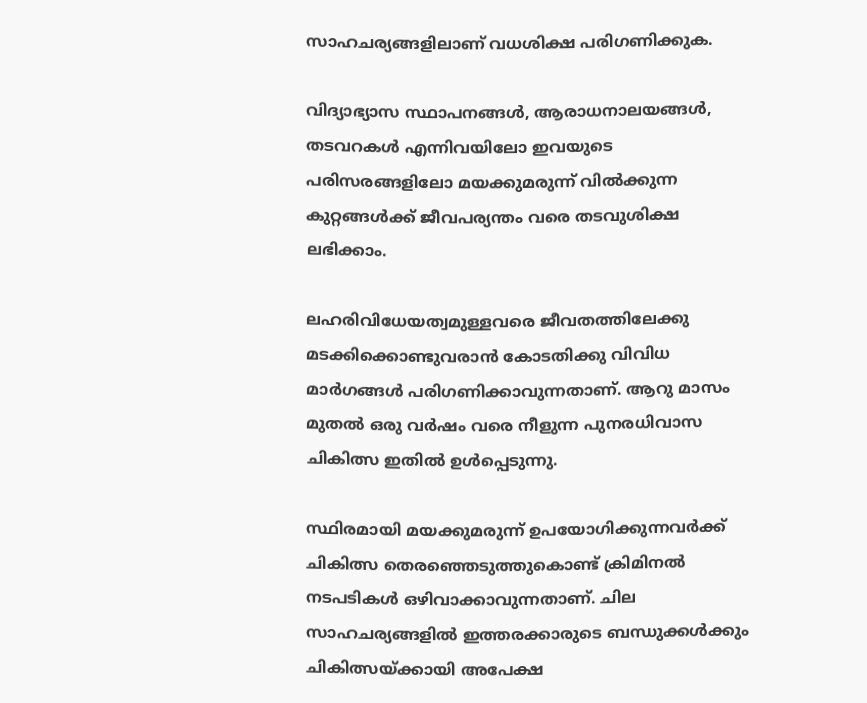സാഹചര്യങ്ങളിലാണ് വധശിക്ഷ പരിഗണിക്കുക.

വിദ്യാഭ്യാസ സ്ഥാപനങ്ങൾ, ആരാധനാലയങ്ങൾ, തടവറകൾ എന്നിവയിലോ ഇവയുടെ പരിസരങ്ങളിലോ മയക്കുമരുന്ന് വിൽക്കുന്ന കുറ്റങ്ങൾക്ക് ജീവപര്യന്തം വരെ തടവുശിക്ഷ ലഭിക്കാം.

ലഹരിവിധേയത്വമുള്ളവരെ ജീവതത്തിലേക്കു മടക്കിക്കൊണ്ടുവരാൻ കോടതിക്കു വിവിധ മാർഗങ്ങൾ പരിഗണിക്കാവുന്നതാണ്. ആറു മാസം മുതൽ ഒരു വർഷം വരെ നീളുന്ന പുനരധിവാസ ചികിത്സ ഇതിൽ ഉൾപ്പെടുന്നു.

സ്ഥിരമായി മയക്കുമരുന്ന് ഉപയോഗിക്കുന്നവർക്ക് ചികിത്സ തെരഞ്ഞെടുത്തുകൊണ്ട് ക്രിമിനൽ നടപടികൾ ഒഴിവാക്കാവുന്നതാണ്. ചില സാഹചര്യങ്ങളിൽ ഇത്തരക്കാരുടെ ബന്ധുക്കൾക്കും ചികിത്സയ്ക്കായി അപേക്ഷ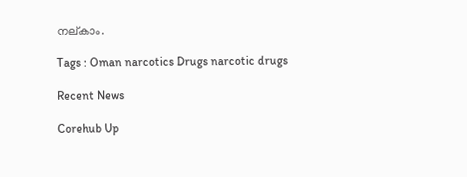നല്കാം.

Tags : Oman narcotics Drugs narcotic drugs

Recent News

Corehub Up